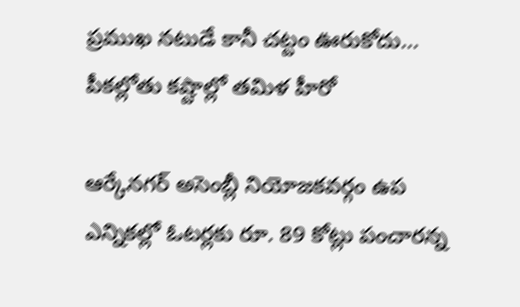ప్రముఖ నటుడే కానీ చట్టం ఊరుకోదు... పీకల్లోతు కష్టాల్లో తమిళ హీరో

ఆర్కేనగర్‌ అసెంబ్లీ నియోజకవర్గం ఉప ఎన్నికల్లో ఓటర్లకు రూ. 89 కోట్లు పంచారన్న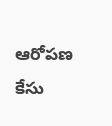ఆరోపణ కేసు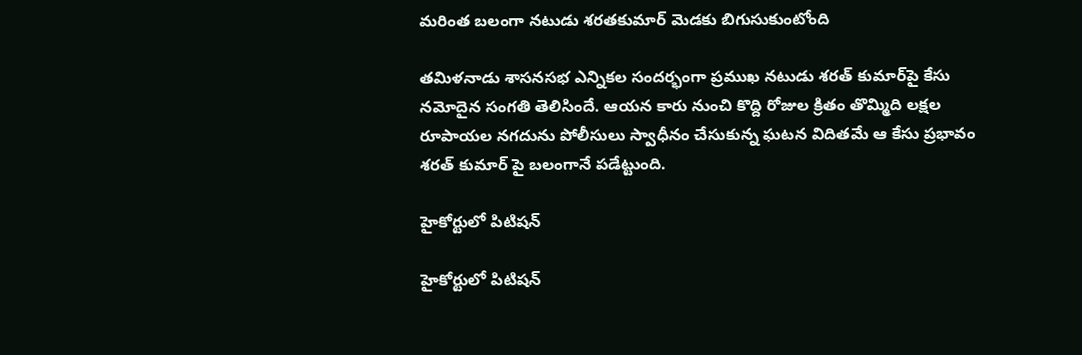మరింత బలంగా నటుడు శరతకుమార్‌ మెడకు బిగుసుకుంటోంది

తమిళనాడు శాసనసభ ఎన్నికల సందర్భంగా ప్రముఖ నటుడు శరత్ కుమార్‌పై కేసు నమోదైన సంగతి తెలిసిందే. ఆయన కారు నుంచి కొద్ది రోజుల క్రితం తొమ్మిది లక్షల రూపాయల నగదును పోలీసులు స్వాధీనం చేసుకున్న ఘటన విదితమే ఆ కేసు ప్రభావం శరత్ కుమార్ పై బలంగానే పడేట్టుంది.

హైకోర్టులో పిటిషన్

హైకోర్టులో పిటిషన్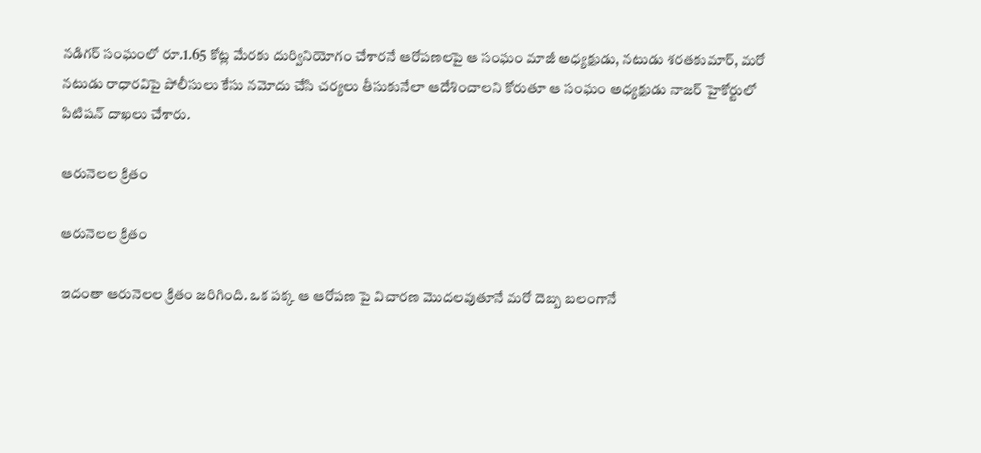నడిగర్‌ సంఘంలో రూ.1.65 కోట్ల మేరకు దుర్వినియోగం చేశారనే ఆరోపణలపై ఆ సంఘం మాజీ అధ్యక్షుడు, నటుడు శరతకుమార్‌, మరో నటుడు రాధారవిపై పోలీసులు కేసు నమోదు చేసి చర్యలు తీసుకునేలా ఆదేశించాలని కోరుతూ ఆ సంఘం అధ్యక్షుడు నాజర్‌ హైకోర్టులో పిటిషన్ దాఖలు చేశారు.

ఆరునెలల క్రితం

ఆరునెలల క్రితం

ఇదంతా ఆరునెలల క్రితం జరిగింది. ఒక పక్క ఆ ఆరోపణ పై విచారణ మొదలవుతూనే మరో దెబ్బ బలంగానే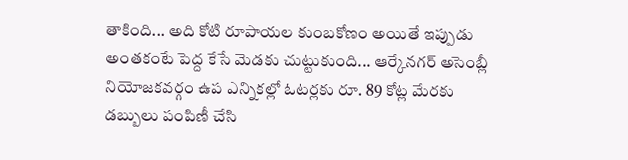తాకింది... అది కోటి రూపాయల కుంబకోణం అయితే ఇప్పుడు అంతకంటే పెద్ద కేసే మెడకు చుట్టుకుంది... ఆర్కేనగర్‌ అసెంబ్లీ నియోజకవర్గం ఉప ఎన్నికల్లో ఓటర్లకు రూ. 89 కోట్ల మేరకు డబ్బులు పంపిణీ చేసి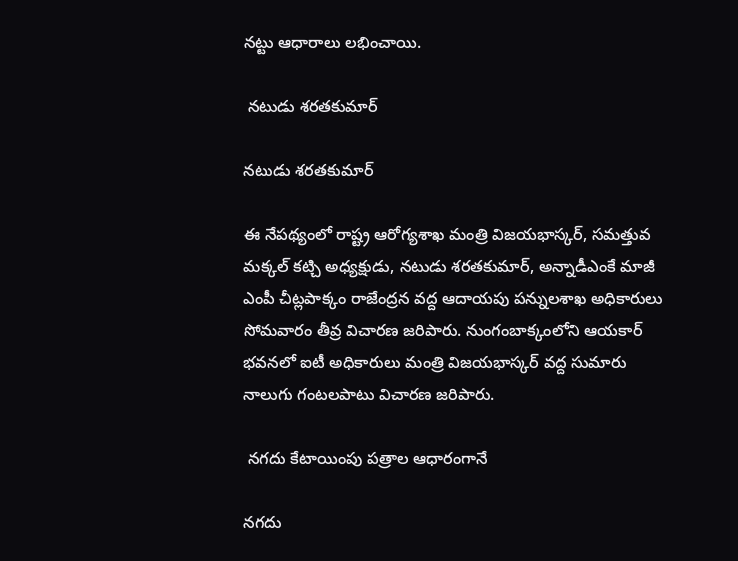నట్టు ఆధారాలు లభించాయి.

 నటుడు శరతకుమార్‌

నటుడు శరతకుమార్‌

ఈ నేపథ్యంలో రాష్ట్ర ఆరోగ్యశాఖ మంత్రి విజయభాస్కర్‌, సమత్తువ మక్కల్‌ కట్చి అధ్యక్షుడు, నటుడు శరతకుమార్‌, అన్నాడీఎంకే మాజీ ఎంపీ చీట్లపాక్కం రాజేంద్రన వద్ద ఆదాయపు పన్నులశాఖ అధికారులు సోమవారం తీవ్ర విచారణ జరిపారు. నుంగంబాక్కంలోని ఆయకార్‌ భవనలో ఐటీ అధికారులు మంత్రి విజయభాస్కర్‌ వద్ద సుమారు నాలుగు గంటలపాటు విచారణ జరిపారు.

 నగదు కేటాయింపు పత్రాల ఆధారంగానే

నగదు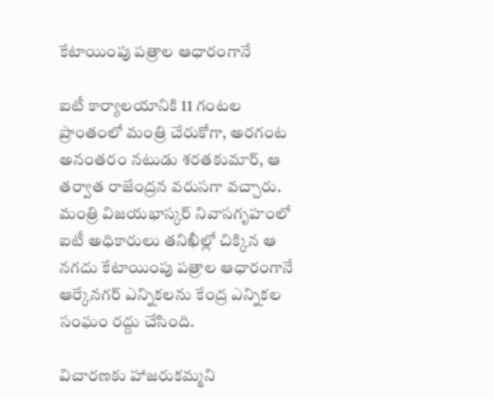కేటాయింపు పత్రాల ఆధారంగానే

ఐటీ కార్యాలయానికి 11 గంటల ప్రాంతంలో మంత్రి చేరుకోగా, అరగంట అనంతరం నటుడు శరతకుమార్‌, ఆ తర్వాత రాజేంద్రన వరుసగా వచ్చారు. మంత్రి విజయభాస్కర్‌ నివాసగృహంలో ఐటీ అధికారులు తనిఖీల్లో చిక్కిన ఆ నగదు కేటాయింపు పత్రాల ఆధారంగానే ఆర్కేనగర్‌ ఎన్నికలను కేంద్ర ఎన్నికల సంఘం రద్దు చేసింది.

విచారణకు హాజరుకమ్మని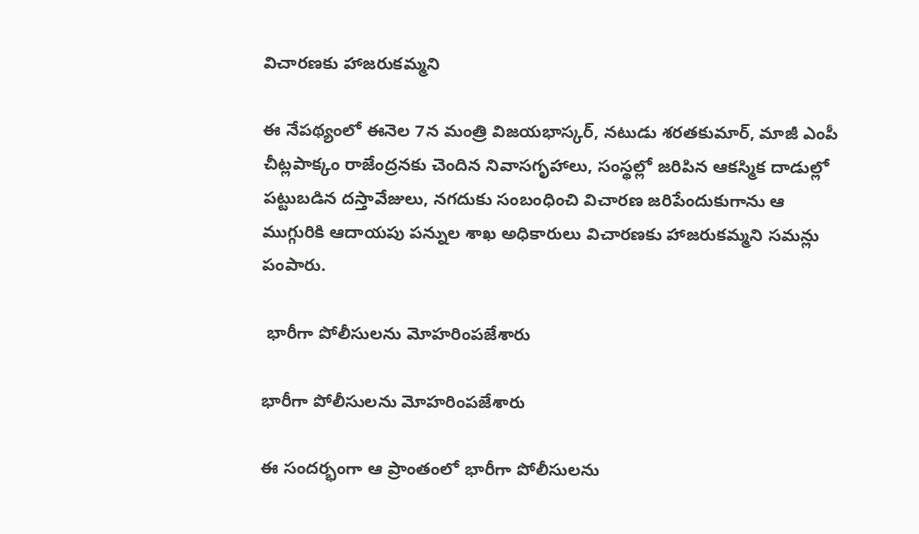విచారణకు హాజరుకమ్మని

ఈ నేపథ్యంలో ఈనెల 7న మంత్రి విజయభాస్కర్‌, నటుడు శరతకుమార్‌, మాజీ ఎంపీ చీట్లపాక్కం రాజేంద్రనకు చెందిన నివాసగృహాలు, సంస్థల్లో జరిపిన ఆకస్మిక దాడుల్లో పట్టుబడిన దస్తావేజులు, నగదుకు సంబంధించి విచారణ జరిపేందుకుగాను ఆ ముగ్గురికి ఆదాయపు పన్నుల శాఖ అధికారులు విచారణకు హాజరుకమ్మని సమన్లు పంపారు.

 భారీగా పోలీసులను మోహరింపజేశారు

భారీగా పోలీసులను మోహరింపజేశారు

ఈ సందర్భంగా ఆ ప్రాంతంలో భారీగా పోలీసులను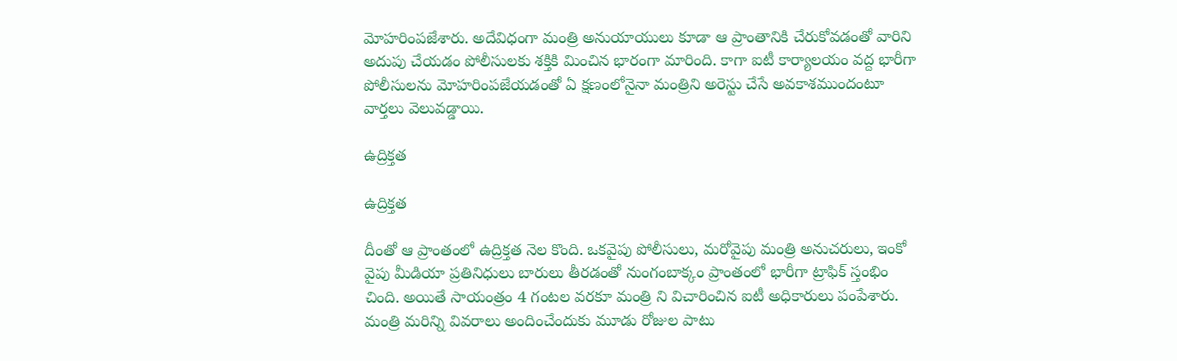మోహరింపజేశారు. అదేవిధంగా మంత్రి అనుయాయులు కూడా ఆ ప్రాంతానికి చేరుకోవడంతో వారిని అదుపు చేయడం పోలీసులకు శక్తికి మించిన భారంగా మారింది. కాగా ఐటీ కార్యాలయం వద్ద భారీగా పోలీసులను మోహరింపజేయడంతో ఏ క్షణంలోనైనా మంత్రిని అరెస్టు చేసే అవకాశముందంటూ వార్తలు వెలువడ్డాయి.

ఉద్రిక్తత

ఉద్రిక్తత

దీంతో ఆ ప్రాంతంలో ఉద్రిక్తత నెల కొంది. ఒకవైపు పోలీసులు, మరోవైపు మంత్రి అనుచరులు, ఇంకో వైపు మీడియా ప్రతినిధులు బారులు తీరడంతో నుంగంబాక్కం ప్రాంతంలో భారీగా ట్రాఫిక్‌ స్తంభిం చింది. అయితే సాయంత్రం 4 గంటల వరకూ మంత్రి ని విచారించిన ఐటీ అధికారులు పంపేశారు. మంత్రి మరిన్ని వివరాలు అందించేందుకు మూడు రోజుల పాటు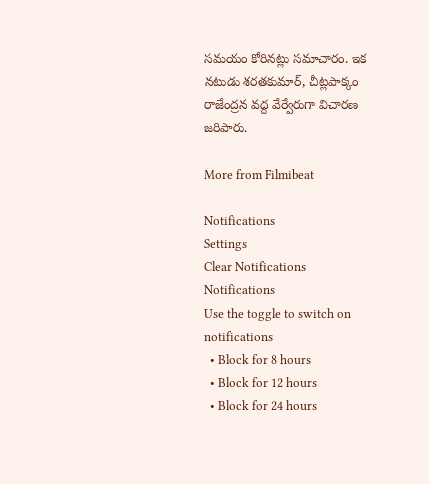సమయం కోరినట్లు సమాచారం. ఇక నటుడు శరతకుమార్‌, చీట్లపాక్కం రాజేంద్రన వద్ద వేర్వేరుగా విచారణ జరిపారు.

More from Filmibeat

Notifications
Settings
Clear Notifications
Notifications
Use the toggle to switch on notifications
  • Block for 8 hours
  • Block for 12 hours
  • Block for 24 hours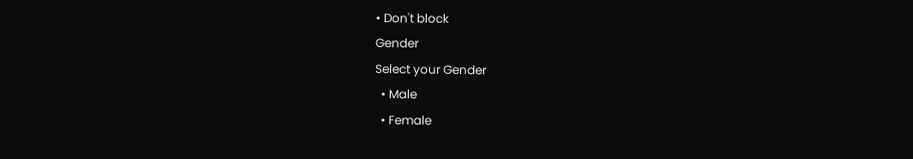• Don't block
Gender
Select your Gender
  • Male
  • Female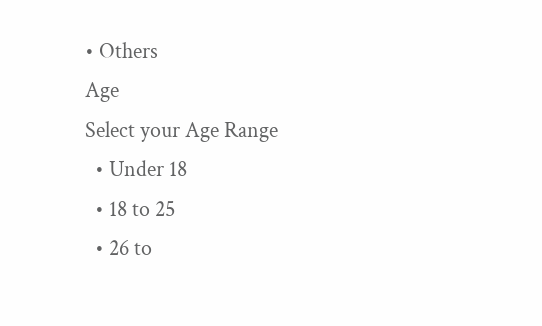• Others
Age
Select your Age Range
  • Under 18
  • 18 to 25
  • 26 to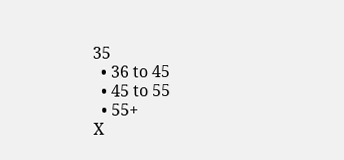35
  • 36 to 45
  • 45 to 55
  • 55+
X